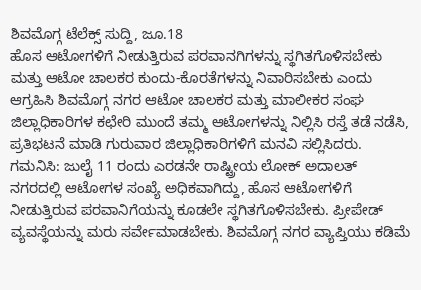ಶಿವಮೊಗ್ಗ ಟೆಲೆಕ್ಸ್ ಸುದ್ದಿ, ಜೂ.18
ಹೊಸ ಆಟೋಗಳಿಗೆ ನೀಡುತ್ತಿರುವ ಪರವಾನಗಿಗಳನ್ನು ಸ್ಥಗಿತಗೊಳಿಸಬೇಕು ಮತ್ತು ಆಟೋ ಚಾಲಕರ ಕುಂದು-ಕೊರತೆಗಳನ್ನು ನಿವಾರಿಸಬೇಕು ಎಂದು ಆಗ್ರಹಿಸಿ ಶಿವಮೊಗ್ಗ ನಗರ ಆಟೋ ಚಾಲಕರ ಮತ್ತು ಮಾಲೀಕರ ಸಂಘ ಜಿಲ್ಲಾಧಿಕಾರಿಗಳ ಕಛೇರಿ ಮುಂದೆ ತಮ್ಮ ಆಟೋಗಳನ್ನು ನಿಲ್ಲಿಸಿ ರಸ್ತೆ ತಡೆ ನಡೆಸಿ, ಪ್ರತಿಭಟನೆ ಮಾಡಿ ಗುರುವಾರ ಜಿಲ್ಲಾಧಿಕಾರಿಗಳಿಗೆ ಮನವಿ ಸಲ್ಲಿಸಿದರು.
ಗಮನಿಸಿ: ಜುಲೈ 11 ರಂದು ಎರಡನೇ ರಾಷ್ಟ್ರೀಯ ಲೋಕ್ ಅದಾಲತ್
ನಗರದಲ್ಲಿ ಆಟೋಗಳ ಸಂಖ್ಯೆ ಅಧಿಕವಾಗಿದ್ದು, ಹೊಸ ಆಟೋಗಳಿಗೆ ನೀಡುತ್ತಿರುವ ಪರವಾನಿಗೆಯನ್ನು ಕೂಡಲೇ ಸ್ಥಗಿತಗೊಳಿಸಬೇಕು. ಪ್ರೀಪೇಡ್ ವ್ಯವಸ್ಥೆಯನ್ನು ಮರು ಸರ್ವೇಮಾಡಬೇಕು. ಶಿವಮೊಗ್ಗ ನಗರ ವ್ಯಾಪ್ತಿಯು ಕಡಿಮೆ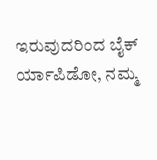ಇರುವುದರಿಂದ ಬೈಕ್ ರ್ಯಾಪಿಡೋ, ನಮ್ಮ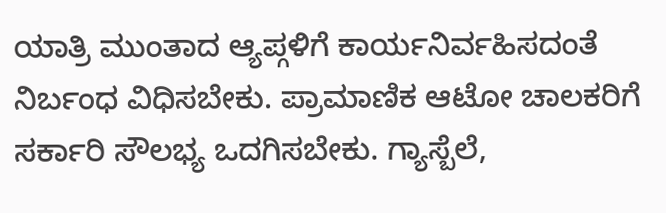ಯಾತ್ರಿ ಮುಂತಾದ ಆ್ಯಪ್ಗಳಿಗೆ ಕಾರ್ಯನಿರ್ವಹಿಸದಂತೆ ನಿರ್ಬಂಧ ವಿಧಿಸಬೇಕು. ಪ್ರಾಮಾಣಿಕ ಆಟೋ ಚಾಲಕರಿಗೆ ಸರ್ಕಾರಿ ಸೌಲಭ್ಯ ಒದಗಿಸಬೇಕು. ಗ್ಯಾಸ್ಬೆಲೆ,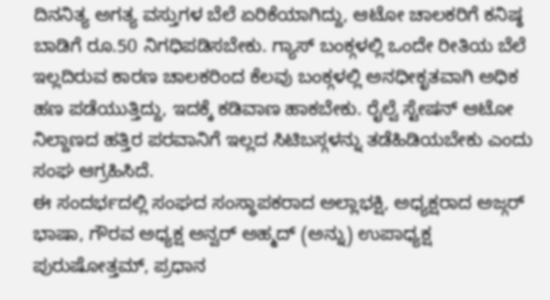ದಿನನಿತ್ಯ ಅಗತ್ಯ ವಸ್ತುಗಳ ಬೆಲೆ ಏರಿಕೆಯಾಗಿದ್ದು, ಆಟೋ ಚಾಲಕರಿಗೆ ಕನಿಷ್ಠ ಬಾಡಿಗೆ ರೂ.50 ನಿಗಧಿಪಡಿಸಬೇಕು. ಗ್ಯಾಸ್ ಬಂಕ್ಗಳಲ್ಲಿ ಒಂದೇ ರೀತಿಯ ಬೆಲೆ ಇಲ್ಲದಿರುವ ಕಾರಣ ಚಾಲಕರಿಂದ ಕೆಲವು ಬಂಕ್ಗಳಲ್ಲಿ ಅನಧೀಕೃತವಾಗಿ ಅಧಿಕ ಹಣ ಪಡೆಯುತ್ತಿದ್ದು, ಇದಕ್ಕೆ ಕಡಿವಾಣ ಹಾಕಬೇಕು. ರೈಲ್ವೆ ಸ್ಟೇಷನ್ ಆಟೋ ನಿಲ್ದಾಣದ ಹತ್ತಿರ ಪರವಾನಿಗೆ ಇಲ್ಲದ ಸಿಟಿಬಸ್ಗಳನ್ನು ತಡೆಹಿಡಿಯಬೇಕು ಎಂದು ಸಂಘ ಆಗ್ರಹಿಸಿದೆ.
ಈ ಸಂದರ್ಭದಲ್ಲಿ ಸಂಘದ ಸಂಸ್ಥಾಪಕರಾದ ಅಲ್ಲಾಭಕ್ಷಿ, ಅಧ್ಯಕ್ಷರಾದ ಅಜ್ಗರ್ ಭಾಷಾ, ಗೌರವ ಅಧ್ಯಕ್ಷ ಅನ್ವರ್ ಅಹ್ಮದ್ (ಅನ್ನು) ಉಪಾಧ್ಯಕ್ಷ ಪುರುಷೋತ್ತಮ್, ಪ್ರಧಾನ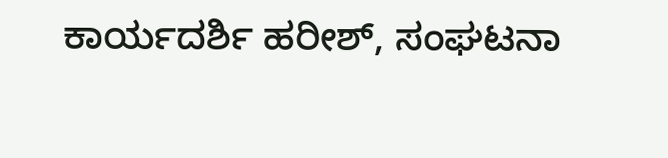ಕಾರ್ಯದರ್ಶಿ ಹರೀಶ್, ಸಂಘಟನಾ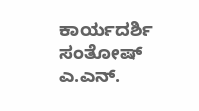ಕಾರ್ಯದರ್ಶಿ ಸಂತೋಷ್ ಎ.ಎನ್.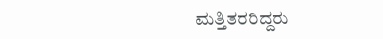ಮತ್ತಿತರರಿದ್ದರು